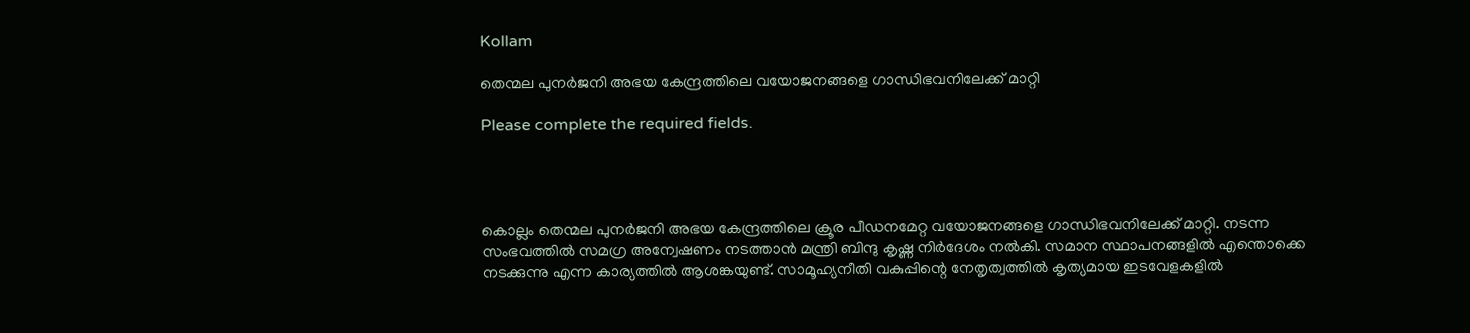Kollam

തെന്മല പുനർജനി അഭയ കേന്ദ്രത്തിലെ വയോജനങ്ങളെ ഗാന്ധിഭവനിലേക്ക് മാറ്റി

Please complete the required fields.




കൊല്ലം തെന്മല പുനർജനി അഭയ കേന്ദ്രത്തിലെ ക്രൂര പീഡനമേറ്റ വയോജനങ്ങളെ ഗാന്ധിഭവനിലേക്ക് മാറ്റി. നടന്ന സംഭവത്തിൽ സമഗ്ര അന്വേഷണം നടത്താൻ മന്ത്രി ബിന്ദു കൃഷ്ണ നിർദേശം നൽകി. സമാന സ്ഥാപനങ്ങളിൽ എന്തൊക്കെ നടക്കുന്നു എന്ന കാര്യത്തിൽ ആശങ്കയുണ്ട്. സാമൂഹ്യനീതി വകുപ്പിന്റെ നേതൃത്വത്തിൽ കൃത്യമായ ഇടവേളകളിൽ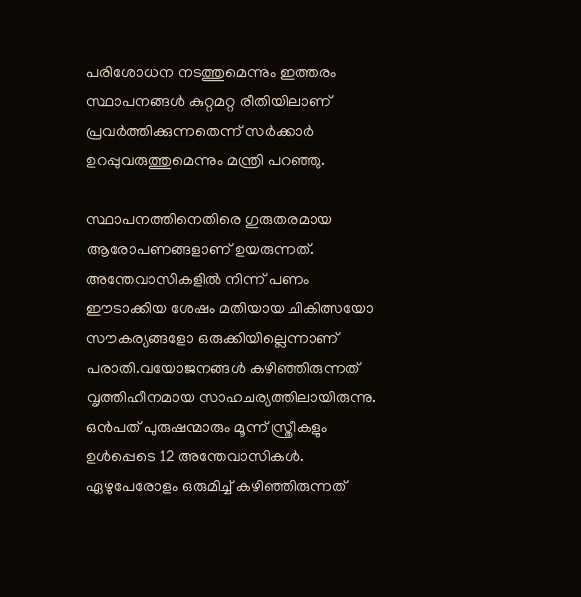പരിശോധന നടത്തുമെന്നും ഇത്തരം സ്ഥാപനങ്ങൾ കുറ്റമറ്റ രീതിയിലാണ് പ്രവർത്തിക്കുന്നതെന്ന് സർക്കാർ ഉറപ്പുവരുത്തുമെന്നും മന്ത്രി പറഞ്ഞു.

സ്ഥാപനത്തിനെതിരെ ഗുരുതരമായ ആരോപണങ്ങളാണ് ഉയരുന്നത്. അന്തേവാസികളിൽ നിന്ന് പണം ഈടാക്കിയ ശേഷം മതിയായ ചികിത്സയോ സൗകര്യങ്ങളോ ഒരുക്കിയില്ലെന്നാണ് പരാതി.വയോജനങ്ങൾ കഴിഞ്ഞിരുന്നത് വൃത്തിഹീനമായ സാഹചര്യത്തിലായിരുന്നു. ഒൻപത് പുരുഷന്മാരും മൂന്ന് സ്ത്രീകളും ഉൾപ്പെടെ 12 അന്തേവാസികൾ. ഏഴുപേരോളം ഒരുമിച്ച് കഴിഞ്ഞിരുന്നത്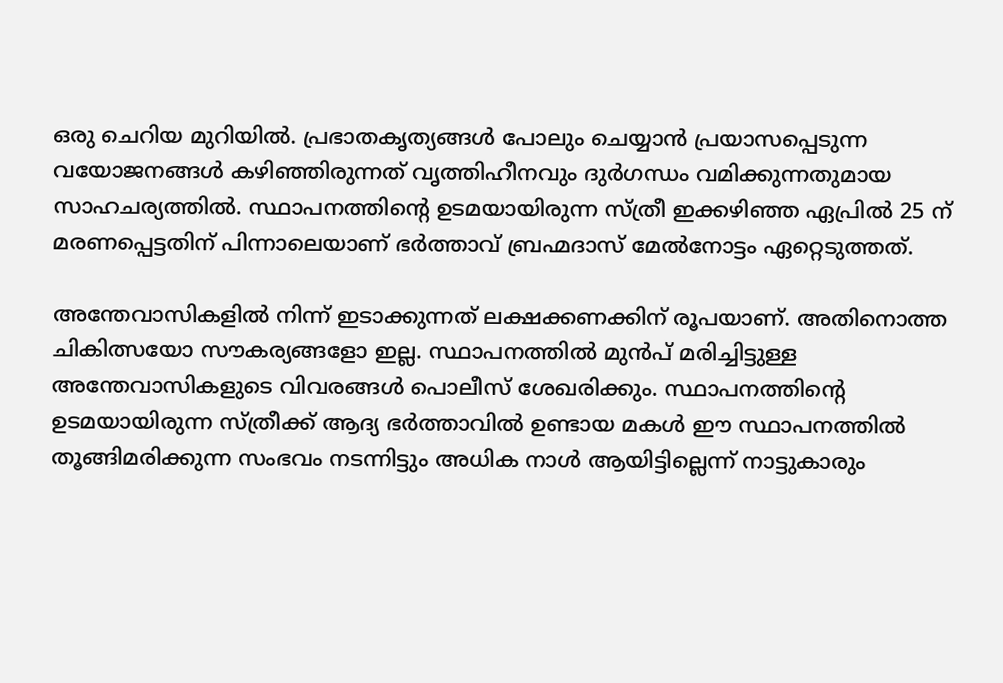ഒരു ചെറിയ മുറിയിൽ. പ്രഭാതകൃത്യങ്ങൾ പോലും ചെയ്യാൻ പ്രയാസപ്പെടുന്ന വയോജനങ്ങൾ കഴിഞ്ഞിരുന്നത് വൃത്തിഹീനവും ദുർഗന്ധം വമിക്കുന്നതുമായ സാഹചര്യത്തിൽ. സ്ഥാപനത്തിന്റെ ഉടമയായിരുന്ന സ്ത്രീ ഇക്കഴിഞ്ഞ ഏപ്രിൽ 25 ന് മരണപ്പെട്ടതിന് പിന്നാലെയാണ് ഭർത്താവ് ബ്രഹ്മദാസ് മേൽനോട്ടം ഏറ്റെടുത്തത്.

അന്തേവാസികളിൽ നിന്ന് ഇടാക്കുന്നത് ലക്ഷക്കണക്കിന് രൂപയാണ്. അതിനൊത്ത ചികിത്സയോ സൗകര്യങ്ങളോ ഇല്ല. സ്ഥാപനത്തിൽ മുൻപ് മരിച്ചിട്ടുള്ള അന്തേവാസികളുടെ വിവരങ്ങൾ പൊലീസ് ശേഖരിക്കും. സ്ഥാപനത്തിന്റെ ഉടമയായിരുന്ന സ്ത്രീക്ക് ആദ്യ ഭർത്താവിൽ ഉണ്ടായ മകൾ ഈ സ്ഥാപനത്തിൽ തൂങ്ങിമരിക്കുന്ന സംഭവം നടന്നിട്ടും അധിക നാൾ ആയിട്ടില്ലെന്ന് നാട്ടുകാരും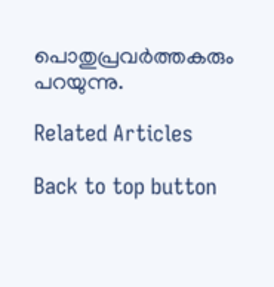പൊതുപ്രവർത്തകരും പറയുന്നു.

Related Articles

Back to top button